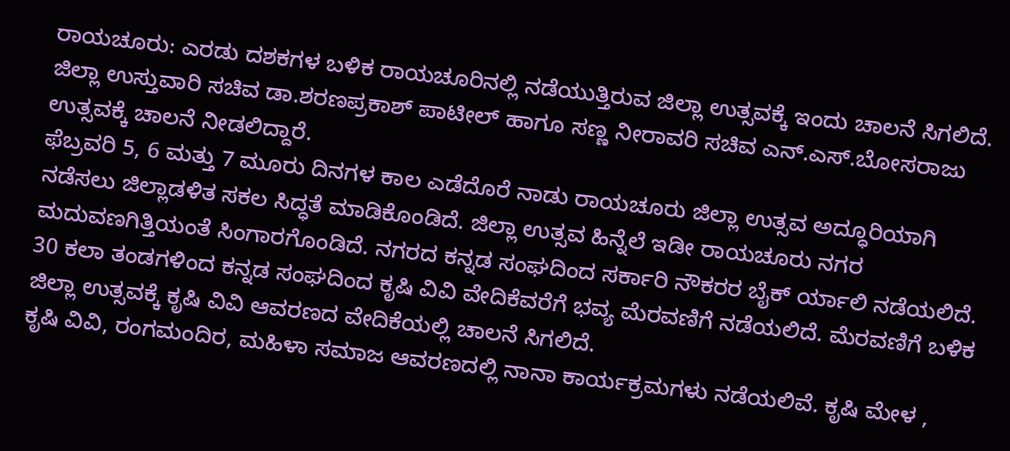ರಾಯಚೂರು: ಎರಡು ದಶಕಗಳ ಬಳಿಕ ರಾಯಚೂರಿನಲ್ಲಿ ನಡೆಯುತ್ತಿರುವ ಜಿಲ್ಲಾ ಉತ್ಸವಕ್ಕೆ ಇಂದು ಚಾಲನೆ ಸಿಗಲಿದೆ. ಜಿಲ್ಲಾ ಉಸ್ತುವಾರಿ ಸಚಿವ ಡಾ.ಶರಣಪ್ರಕಾಶ್ ಪಾಟೀಲ್ ಹಾಗೂ ಸಣ್ಣ ನೀರಾವರಿ ಸಚಿವ ಎನ್.ಎಸ್.ಬೋಸರಾಜು ಉತ್ಸವಕ್ಕೆ ಚಾಲನೆ ನೀಡಲಿದ್ದಾರೆ.
ಫೆಬ್ರವರಿ 5, 6 ಮತ್ತು 7 ಮೂರು ದಿನಗಳ ಕಾಲ ಎಡೆದೊರೆ ನಾಡು ರಾಯಚೂರು ಜಿಲ್ಲಾ ಉತ್ಸವ ಅದ್ಧೂರಿಯಾಗಿ ನಡೆಸಲು ಜಿಲ್ಲಾಡಳಿತ ಸಕಲ ಸಿದ್ಧತೆ ಮಾಡಿಕೊಂಡಿದೆ. ಜಿಲ್ಲಾ ಉತ್ಸವ ಹಿನ್ನೆಲೆ ಇಡೀ ರಾಯಚೂರು ನಗರ ಮದುವಣಗಿತ್ತಿಯಂತೆ ಸಿಂಗಾರಗೊಂಡಿದೆ. ನಗರದ ಕನ್ನಡ ಸಂಘದಿಂದ ಸರ್ಕಾರಿ ನೌಕರರ ಬೈಕ್ ರ್ಯಾಲಿ ನಡೆಯಲಿದೆ. 30 ಕಲಾ ತಂಡಗಳಿಂದ ಕನ್ನಡ ಸಂಘದಿಂದ ಕೃಷಿ ವಿವಿ ವೇದಿಕೆವರೆಗೆ ಭವ್ಯ ಮೆರವಣಿಗೆ ನಡೆಯಲಿದೆ. ಮೆರವಣಿಗೆ ಬಳಿಕ ಜಿಲ್ಲಾ ಉತ್ಸವಕ್ಕೆ ಕೃಷಿ ವಿವಿ ಆವರಣದ ವೇದಿಕೆಯಲ್ಲಿ ಚಾಲನೆ ಸಿಗಲಿದೆ.
ಕೃಷಿ ವಿವಿ, ರಂಗಮಂದಿರ, ಮಹಿಳಾ ಸಮಾಜ ಆವರಣದಲ್ಲಿ ನಾನಾ ಕಾರ್ಯಕ್ರಮಗಳು ನಡೆಯಲಿವೆ. ಕೃಷಿ ಮೇಳ ,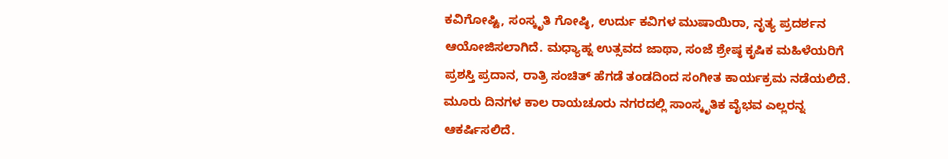ಕವಿಗೋಷ್ಟಿ, ಸಂಸ್ಕೃತಿ ಗೋಷ್ಠಿ, ಉರ್ದು ಕವಿಗಳ ಮುಷಾಯಿರಾ, ನೃತ್ಯ ಪ್ರದರ್ಶನ ಆಯೋಜಿಸಲಾಗಿದೆ. ಮಧ್ಯಾಹ್ನ ಉತ್ಸವದ ಜಾಥಾ, ಸಂಜೆ ಶ್ರೇಷ್ಠ ಕೃಷಿಕ ಮಹಿಳೆಯರಿಗೆ ಪ್ರಶಸ್ತಿ ಪ್ರದಾನ, ರಾತ್ರಿ ಸಂಚಿತ್ ಹೆಗಡೆ ತಂಡದಿಂದ ಸಂಗೀತ ಕಾರ್ಯಕ್ರಮ ನಡೆಯಲಿದೆ. ಮೂರು ದಿನಗಳ ಕಾಲ ರಾಯಚೂರು ನಗರದಲ್ಲಿ ಸಾಂಸ್ಕೃತಿಕ ವೈಭವ ಎಲ್ಲರನ್ನ ಆಕರ್ಷಿಸಲಿದೆ.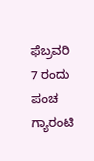ಫೆಬ್ರವರಿ 7 ರಂದು ಪಂಚ ಗ್ಯಾರಂಟಿ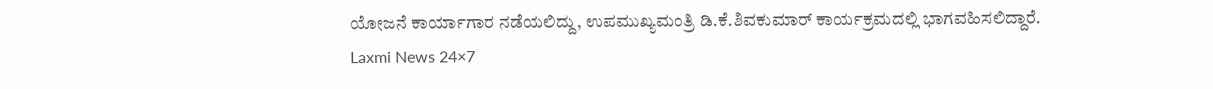ಯೋಜನೆ ಕಾರ್ಯಾಗಾರ ನಡೆಯಲಿದ್ದು, ಉಪಮುಖ್ಯಮಂತ್ರಿ ಡಿ.ಕೆ.ಶಿವಕುಮಾರ್ ಕಾರ್ಯಕ್ರಮದಲ್ಲಿ ಭಾಗವಹಿಸಲಿದ್ದಾರೆ.
Laxmi News 24×7